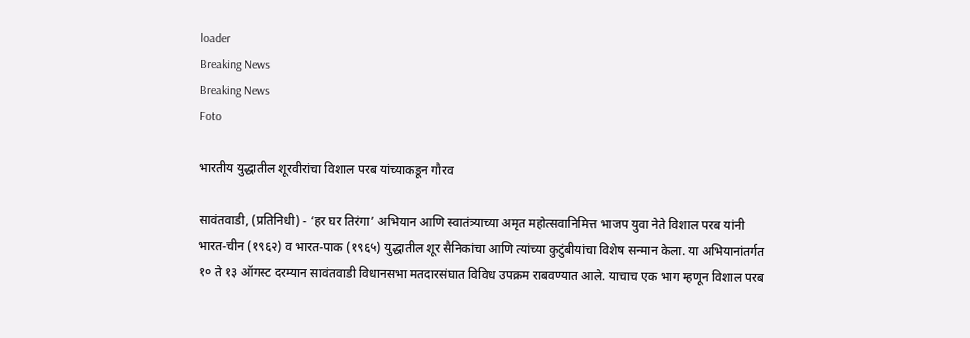loader
Breaking News
Breaking News
Foto

भारतीय युद्धातील शूरवीरांचा विशाल परब यांच्याकडून गौरव

सावंतवाडी, (प्रतिनिधी) - ‘हर घर तिरंगा’ अभियान आणि स्वातंत्र्याच्या अमृत महोत्सवानिमित्त भाजप युवा नेते विशाल परब यांनी भारत-चीन (१९६२) व भारत-पाक (१९६५) युद्धातील शूर सैनिकांचा आणि त्यांच्या कुटुंबीयांचा विशेष सन्मान केला. या अभियानांतर्गत १० ते १३ ऑगस्ट दरम्यान सावंतवाडी विधानसभा मतदारसंघात विविध उपक्रम राबवण्यात आले. याचाच एक भाग म्हणून विशाल परब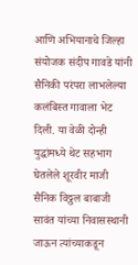आणि अभियानाचे जिल्हा संयोजक संदीप गावडे यांनी सैनिकी परंपरा लाभलेल्या कलंबिस्त गावाला भेट दिली. या वेळी दोन्ही युद्धांमध्ये थेट सहभाग घेतलेले शूरवीर माजी सैनिक विठ्ठल बाबाजी सावंत यांच्या निवासस्थानी जाऊन त्यांच्याकडून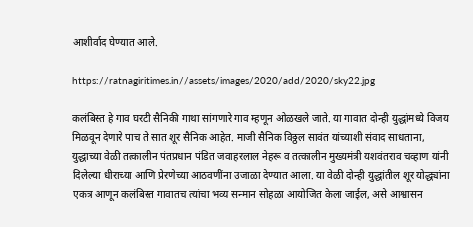आशीर्वाद घेण्यात आले.

https://ratnagiritimes.in//assets/images/2020/add/2020/sky22.jpg

कलंबिस्त हे गाव घरटी सैनिकी गाथा सांगणारे गाव म्हणून ओळखले जाते. या गावात दोन्ही युद्धांमध्ये विजय मिळवून देणारे पाच ते सात शूर सैनिक आहेत. माजी सैनिक विठ्ठल सावंत यांच्याशी संवाद साधताना, युद्धाच्या वेळी तत्कालीन पंतप्रधान पंडित जवाहरलाल नेहरू व तत्कालीन मुख्यमंत्री यशवंतराव चव्हाण यांनी दिलेल्या धीराच्या आणि प्रेरणेच्या आठवणींना उजाळा देण्यात आला. या वेळी दोन्ही युद्धांतील शूर योद्ध्यांना एकत्र आणून कलंबिस्त गावातच त्यांचा भव्य सन्मान सोहळा आयोजित केला जाईल, असे आश्वासन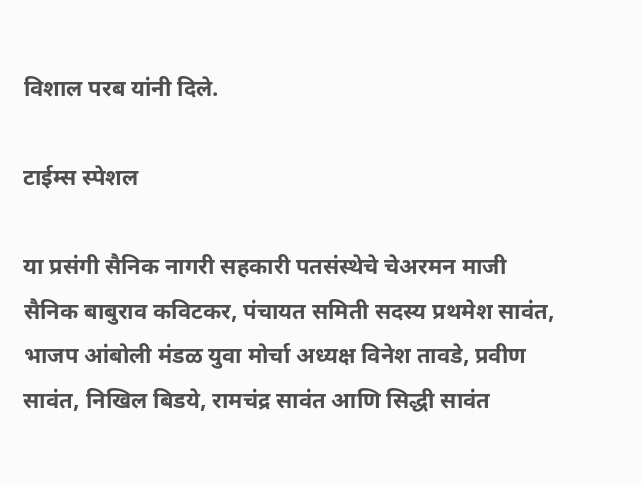विशाल परब यांनी दिले.

टाईम्स स्पेशल

या प्रसंगी सैनिक नागरी सहकारी पतसंस्थेचे चेअरमन माजी सैनिक बाबुराव कविटकर, पंचायत समिती सदस्य प्रथमेश सावंत, भाजप आंबोली मंडळ युवा मोर्चा अध्यक्ष विनेश तावडे, प्रवीण सावंत, निखिल बिडये, रामचंद्र सावंत आणि सिद्धी सावंत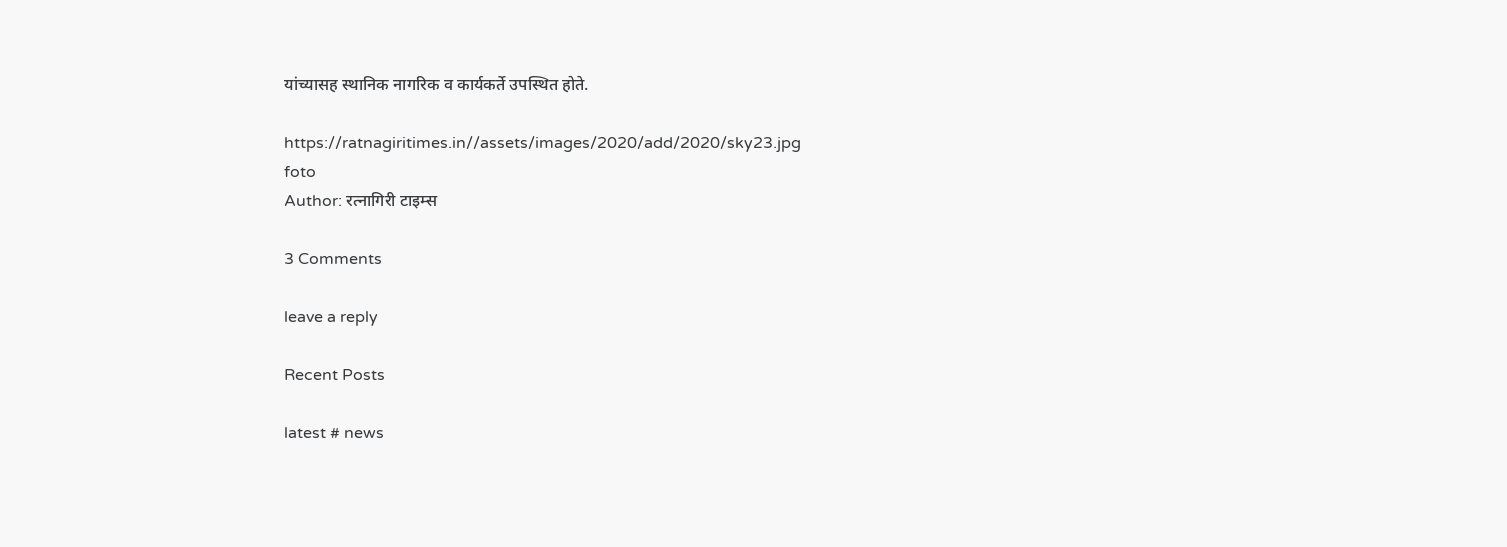यांच्यासह स्थानिक नागरिक व कार्यकर्ते उपस्थित होते.

https://ratnagiritimes.in//assets/images/2020/add/2020/sky23.jpg
foto
Author: रत्नागिरी टाइम्स

3 Comments

leave a reply

Recent Posts

latest # news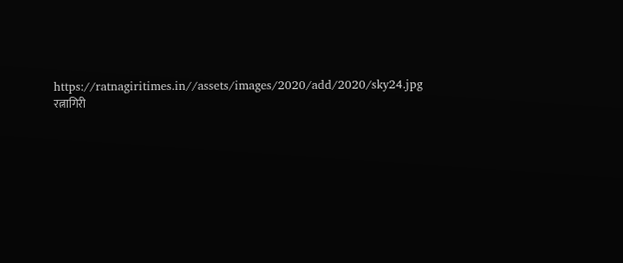https://ratnagiritimes.in//assets/images/2020/add/2020/sky24.jpg
रत्नागिरी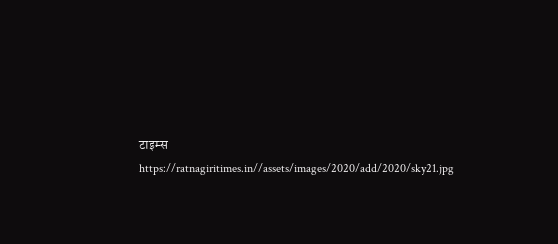टाइम्स
https://ratnagiritimes.in//assets/images/2020/add/2020/sky21.jpg